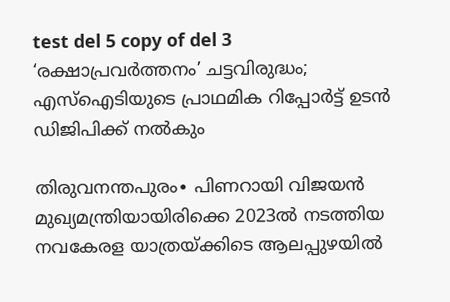test del 5 copy of del 3
‘രക്ഷാപ്രവർത്തനം’ ചട്ടവിരുദ്ധം; എസ്ഐടിയുടെ പ്രാഥമിക റിപ്പോർട്ട് ഉടൻ ഡിജിപിക്ക് നൽകും

തിരുവനന്തപുരം∙ പിണറായി വിജയൻ മുഖ്യമന്ത്രിയായിരിക്കെ 2023ൽ നടത്തിയ നവകേരള യാത്രയ്ക്കിടെ ആലപ്പുഴയിൽ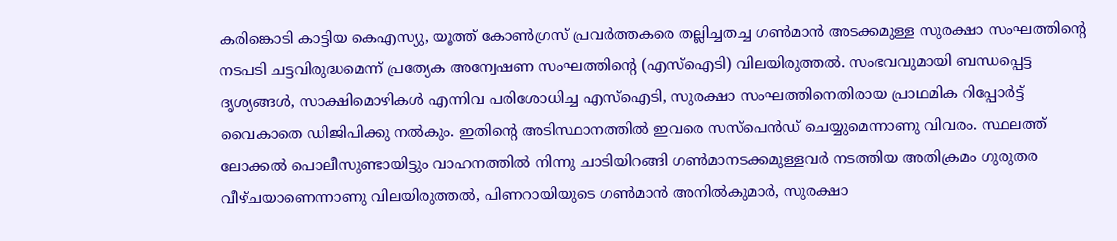കരിങ്കൊടി കാട്ടിയ കെഎസ്യു, യൂത്ത് കോൺഗ്രസ് പ്രവർത്തകരെ തല്ലിച്ചതച്ച ഗൺമാൻ അടക്കമുള്ള സുരക്ഷാ സംഘത്തിന്റെ നടപടി ചട്ടവിരുദ്ധമെന്ന് പ്രത്യേക അന്വേഷണ സംഘത്തിന്റെ (എസ്ഐടി) വിലയിരുത്തൽ. സംഭവവുമായി ബന്ധപ്പെട്ട ദൃശ്യങ്ങൾ, സാക്ഷിമൊഴികൾ എന്നിവ പരിശോധിച്ച എസ്ഐടി, സുരക്ഷാ സംഘത്തിനെതിരായ പ്രാഥമിക റിപ്പോർട്ട് വൈകാതെ ഡിജിപിക്കു നൽകും. ഇതിന്റെ അടിസ്ഥാനത്തിൽ ഇവരെ സസ്പെൻഡ് ചെയ്യുമെന്നാണു വിവരം. സ്ഥലത്ത് ലോക്കൽ പൊലീസുണ്ടായിട്ടും വാഹനത്തിൽ നിന്നു ചാടിയിറങ്ങി ഗൺമാനടക്കമുള്ളവർ നടത്തിയ അതിക്രമം ഗുരുതര വീഴ്ചയാണെന്നാണു വിലയിരുത്തൽ, പിണറായിയുടെ ഗൺമാൻ അനിൽകുമാർ, സുരക്ഷാ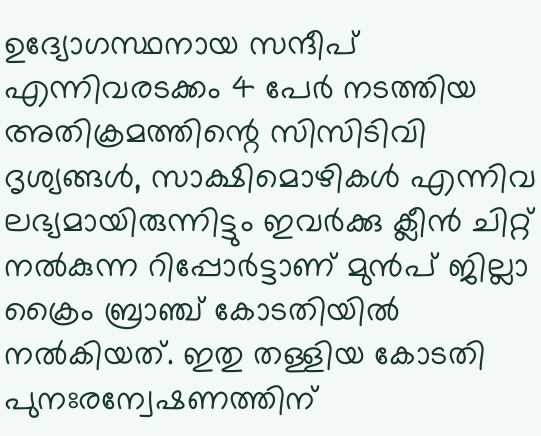ഉദ്യോഗസ്ഥനായ സന്ദീപ് എന്നിവരടക്കം 4 പേർ നടത്തിയ അതിക്രമത്തിന്റെ സിസിടിവി ദൃശ്യങ്ങൾ, സാക്ഷിമൊഴികൾ എന്നിവ ലഭ്യമായിരുന്നിട്ടും ഇവർക്കു ക്ലീൻ ചിറ്റ് നൽകുന്ന റിപ്പോർട്ടാണ് മുൻപ് ജില്ലാ ക്രൈം ബ്രാഞ്ച് കോടതിയിൽ നൽകിയത്. ഇതു തള്ളിയ കോടതി പുനഃരന്വേഷണത്തിന്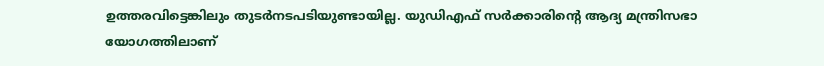ഉത്തരവിട്ടെങ്കിലും തുടർനടപടിയുണ്ടായില്ല. യുഡിഎഫ് സർക്കാരിന്റെ ആദ്യ മന്ത്രിസഭാ യോഗത്തിലാണ്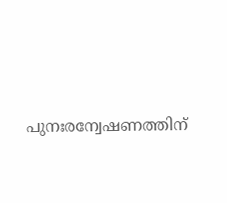പുനഃരന്വേഷണത്തിന്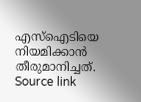എസ്ഐടിയെ നിയമിക്കാൻ തീരുമാനിച്ചത്.
Source link